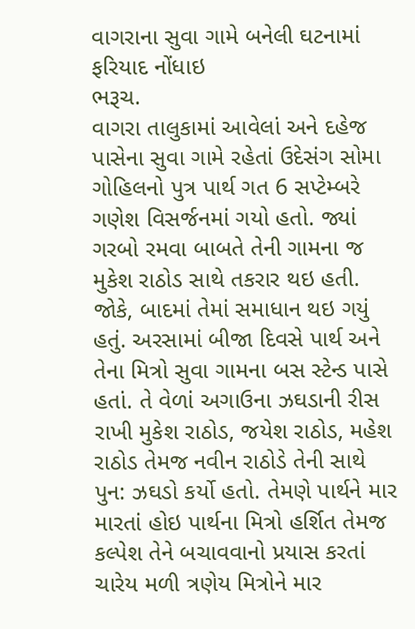વાગરાના સુવા ગામે બનેલી ઘટનામાં ફરિયાદ નોંધાઇ
ભરૂચ.
વાગરા તાલુકામાં આવેલાં અને દહેજ પાસેના સુવા ગામે રહેતાં ઉદેસંગ સોમા ગોહિલનો પુત્ર પાર્થ ગત 6 સપ્ટેમ્બરે ગણેશ વિસર્જનમાં ગયો હતો. જ્યાં ગરબો રમવા બાબતે તેની ગામના જ મુકેશ રાઠોડ સાથે તકરાર થઇ હતી. જોકે, બાદમાં તેમાં સમાધાન થઇ ગયું હતું. અરસામાં બીજા દિવસે પાર્થ અને તેના મિત્રો સુવા ગામના બસ સ્ટેન્ડ પાસે હતાં. તે વેળાં અગાઉના ઝઘડાની રીસ રાખી મુકેશ રાઠોડ, જયેશ રાઠોડ, મહેશ રાઠોડ તેમજ નવીન રાઠોડે તેની સાથે પુન: ઝઘડો કર્યો હતો. તેમણે પાર્થને માર મારતાં હોઇ પાર્થના મિત્રો હર્શિત તેમજ કલ્પેશ તેને બચાવવાનો પ્રયાસ કરતાં ચારેય મળી ત્રણેય મિત્રોને માર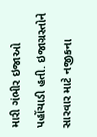મારી ગંભીર ઇજાઓ પહોંચાડી હતી. ઇજાગ્રસ્તોને સારવાર માટે નજીકના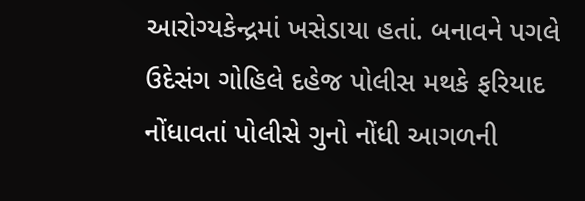આરોગ્યકેન્દ્રમાં ખસેડાયા હતાં. બનાવને પગલે ઉદેસંગ ગોહિલે દહેજ પોલીસ મથકે ફરિયાદ નોંધાવતાં પોલીસે ગુનો નોંધી આગળની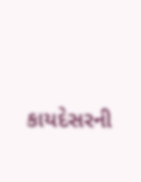કાયદેસરની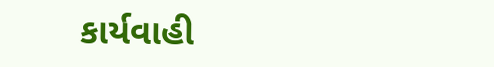કાર્યવાહી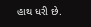હાથ ધરી છે.